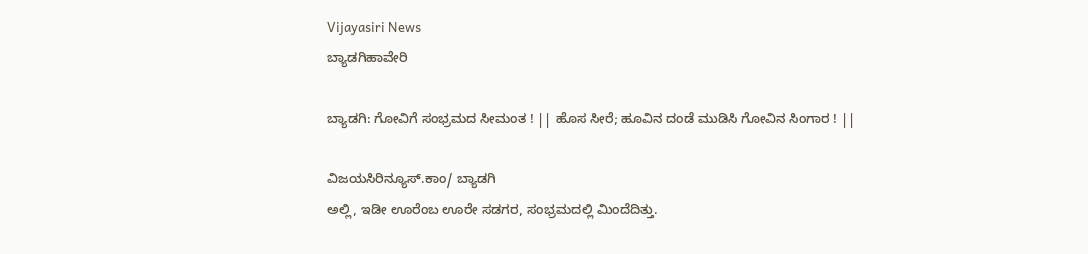Vijayasiri News
ಬ್ಯಾಡಗಿಹಾವೇರಿ

ಬ್ಯಾಡಗಿ: ಗೋವಿಗೆ ಸಂಭ್ರಮದ ಸೀಮಂತ ! || ಹೊಸ ಸೀರೆ; ಹೂವಿನ ದಂಡೆ ಮುಡಿಸಿ ಗೋವಿನ ಸಿಂಗಾರ ! ||

ವಿಜಯಸಿರಿನ್ಯೂಸ್.ಕಾಂ/ ಬ್ಯಾಡಗಿ
ಅಲ್ಲಿ, ಇಡೀ ಊರೆಂಬ ಊರೇ ಸಡಗರ, ಸಂಭ್ರಮದಲ್ಲಿ ಮಿಂದೆದಿತ್ತು.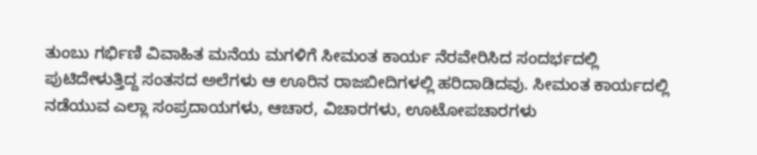ತುಂಬು ಗರ್ಭಿಣಿ ವಿವಾಹಿತ ಮನೆಯ ಮಗಳಿಗೆ ಸೀಮಂತ ಕಾರ್ಯ ನೆರವೇರಿಸಿದ ಸಂದರ್ಭದಲ್ಲಿ ಪುಟಿದೇಳುತ್ತಿದ್ದ ಸಂತಸದ ಅಲೆಗಳು ಆ ಊರಿನ ರಾಜಬೀದಿಗಳಲ್ಲಿ ಹರಿದಾಡಿದವು. ಸೀಮಂತ ಕಾರ್ಯದಲ್ಲಿ ನಡೆಯುವ ಎಲ್ಲಾ ಸಂಪ್ರದಾಯಗಳು, ಆಚಾರ, ವಿಚಾರಗಳು, ಊಟೋಪಚಾರಗಳು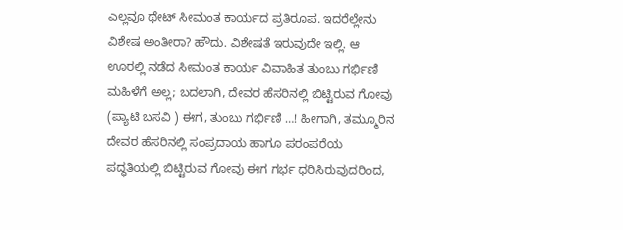ಎಲ್ಲವೂ ಥೇಟ್ ಸೀಮಂತ ಕಾರ್ಯದ ಪ್ರತಿರೂಪ. ಇದರೆಲ್ಲೇನು ವಿಶೇಷ ಅಂತೀರಾ? ಹೌದು. ವಿಶೇಷತೆ ಇರುವುದೇ ಇಲ್ಲಿ. ಆ ಊರಲ್ಲಿ ನಡೆದ ಸೀಮಂತ ಕಾರ್ಯ ವಿವಾಹಿತ ತುಂಬು ಗರ್ಭಿಣಿ ಮಹಿಳೆಗೆ ಅಲ್ಲ; ಬದಲಾಗಿ, ದೇವರ ಹೆಸರಿನಲ್ಲಿ ಬಿಟ್ಟಿರುವ ಗೋವು (ಪ್ಯಾಟಿ ಬಸವಿ ) ಈಗ, ತುಂಬು ಗರ್ಭಿಣಿ …! ಹೀಗಾಗಿ, ತಮ್ಮೂರಿನ ದೇವರ ಹೆಸರಿನಲ್ಲಿ ಸಂಪ್ರದಾಯ ಹಾಗೂ ಪರಂಪರೆಯ ಪದ್ಧತಿಯಲ್ಲಿ ಬಿಟ್ಟಿರುವ ಗೋವು ಈಗ ಗರ್ಭ ಧರಿಸಿರುವುದರಿಂದ,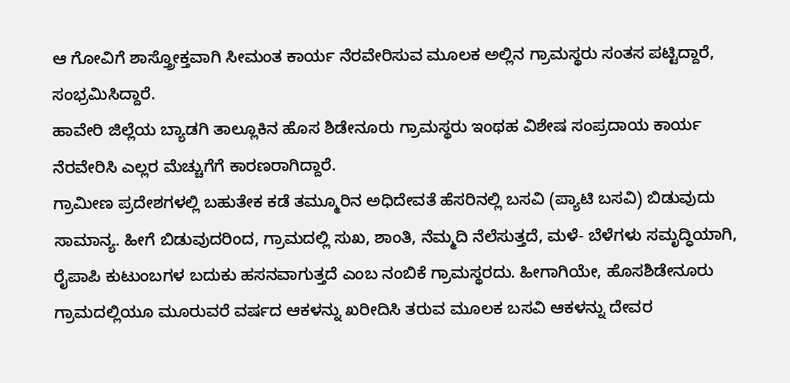ಆ ಗೋವಿಗೆ ಶಾಸ್ತ್ರೋಕ್ತವಾಗಿ ಸೀಮಂತ ಕಾರ್ಯ ನೆರವೇರಿಸುವ ಮೂಲಕ ಅಲ್ಲಿನ ಗ್ರಾಮಸ್ಥರು ಸಂತಸ ಪಟ್ಟಿದ್ದಾರೆ, ಸಂಭ್ರಮಿಸಿದ್ದಾರೆ.
ಹಾವೇರಿ ಜಿಲ್ಲೆಯ ಬ್ಯಾಡಗಿ ತಾಲ್ಲೂಕಿನ ಹೊಸ ಶಿಡೇನೂರು ಗ್ರಾಮಸ್ಥರು ಇಂಥಹ ವಿಶೇಷ ಸಂಪ್ರದಾಯ ಕಾರ್ಯ ನೆರವೇರಿಸಿ ಎಲ್ಲರ ಮೆಚ್ಚುಗೆಗೆ ಕಾರಣರಾಗಿದ್ದಾರೆ.
ಗ್ರಾಮೀಣ ಪ್ರದೇಶಗಳಲ್ಲಿ ಬಹುತೇಕ ಕಡೆ ತಮ್ಮೂರಿನ ಅಧಿದೇವತೆ ಹೆಸರಿನಲ್ಲಿ ಬಸವಿ (ಪ್ಯಾಟಿ ಬಸವಿ) ಬಿಡುವುದು ಸಾಮಾನ್ಯ. ಹೀಗೆ ಬಿಡುವುದರಿಂದ, ಗ್ರಾಮದಲ್ಲಿ ಸುಖ, ಶಾಂತಿ, ನೆಮ್ಮದಿ ನೆಲೆಸುತ್ತದೆ, ಮಳೆ- ಬೆಳೆಗಳು ಸಮೃದ್ಧಿಯಾಗಿ, ರೈಪಾಪಿ ಕುಟುಂಬಗಳ ಬದುಕು ಹಸನವಾಗುತ್ತದೆ ಎಂಬ ನಂಬಿಕೆ ಗ್ರಾಮಸ್ಥರದು. ಹೀಗಾಗಿಯೇ, ಹೊಸಶಿಡೇನೂರು ಗ್ರಾಮದಲ್ಲಿಯೂ ಮೂರುವರೆ ವರ್ಷದ ಆಕಳನ್ನು ಖರೀದಿಸಿ ತರುವ ಮೂಲಕ ಬಸವಿ ಆಕಳನ್ನು ದೇವರ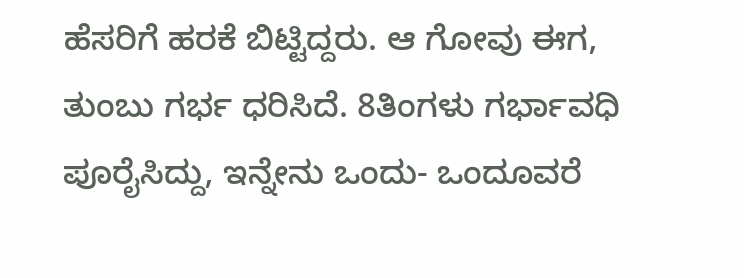ಹೆಸರಿಗೆ ಹರಕೆ ಬಿಟ್ಟಿದ್ದರು. ಆ ಗೋವು ಈಗ, ತುಂಬು ಗರ್ಭ ಧರಿಸಿದೆ. 8ತಿಂಗಳು ಗರ್ಭಾವಧಿ ಪೂರೈಸಿದ್ದು, ಇನ್ನೇನು ಒಂದು- ಒಂದೂವರೆ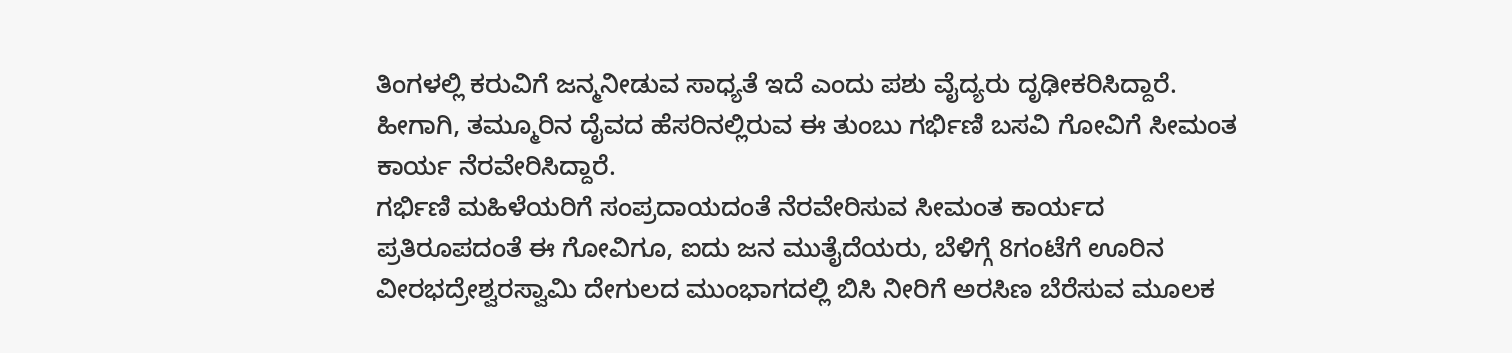ತಿಂಗಳಲ್ಲಿ ಕರುವಿಗೆ ಜನ್ಮನೀಡುವ ಸಾಧ್ಯತೆ ಇದೆ ಎಂದು ಪಶು ವೈದ್ಯರು ದೃಢೀಕರಿಸಿದ್ದಾರೆ. ಹೀಗಾಗಿ, ತಮ್ಮೂರಿನ ದೈವದ ಹೆಸರಿನಲ್ಲಿರುವ ಈ ತುಂಬು ಗರ್ಭಿಣಿ ಬಸವಿ ಗೋವಿಗೆ ಸೀಮಂತ ಕಾರ್ಯ ನೆರವೇರಿಸಿದ್ದಾರೆ.
ಗರ್ಭಿಣಿ ಮಹಿಳೆಯರಿಗೆ ಸಂಪ್ರದಾಯದಂತೆ ನೆರವೇರಿಸುವ ಸೀಮಂತ ಕಾರ್ಯದ ಪ್ರತಿರೂಪದಂತೆ ಈ ಗೋವಿಗೂ, ಐದು ಜನ ಮುತೈದೆಯರು, ಬೆಳಿಗ್ಗೆ 8ಗಂಟೆಗೆ ಊರಿನ ವೀರಭದ್ರೇಶ್ವರಸ್ವಾಮಿ ದೇಗುಲದ ಮುಂಭಾಗದಲ್ಲಿ ಬಿಸಿ ನೀರಿಗೆ ಅರಸಿಣ ಬೆರೆಸುವ ಮೂಲಕ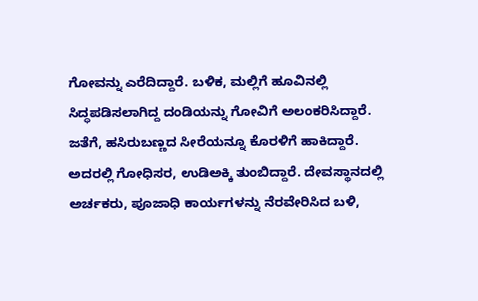ಗೋವನ್ನು ಎರೆದಿದ್ದಾರೆ. ಬಳಿಕ, ಮಲ್ಲಿಗೆ ಹೂವಿನಲ್ಲಿ ಸಿದ್ಧಪಡಿಸಲಾಗಿದ್ದ ದಂಡಿಯನ್ನು ಗೋವಿಗೆ ಅಲಂಕರಿಸಿದ್ದಾರೆ. ಜತೆಗೆ, ಹಸಿರುಬಣ್ಣದ ಸೀರೆಯನ್ನೂ ಕೊರಳಿಗೆ ಹಾಕಿದ್ದಾರೆ. ಅದರಲ್ಲಿ ಗೋಧಿಸರ, ಉಡಿಅಕ್ಕಿ ತುಂಬಿದ್ದಾರೆ. ದೇವಸ್ಥಾನದಲ್ಲಿ ಅರ್ಚಕರು, ಪೂಜಾಧಿ ಕಾರ್ಯಗಳನ್ನು ನೆರವೇರಿಸಿದ ಬಳಿ,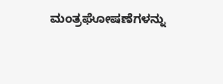ಮಂತ್ರಘೋಷಣೆಗಳನ್ನು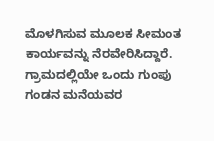ಮೊಳಗಿಸುವ ಮೂಲಕ ಸೀಮಂತ ಕಾರ್ಯವನ್ನು ನೆರವೇರಿಸಿದ್ದಾರೆ.
ಗ್ರಾಮದಲ್ಲಿಯೇ ಒಂದು ಗುಂಪು ಗಂಡನ ಮನೆಯವರ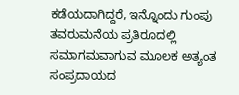ಕಡೆಯದಾಗಿದ್ದರೆ, ಇನ್ನೊಂದು ಗುಂಪು ತವರುಮನೆಯ ಪ್ರತಿರೂದಲ್ಲಿ ಸಮಾಗಮವಾಗುವ ಮೂಲಕ ಅತ್ಯಂತ ಸಂಪ್ರದಾಯದ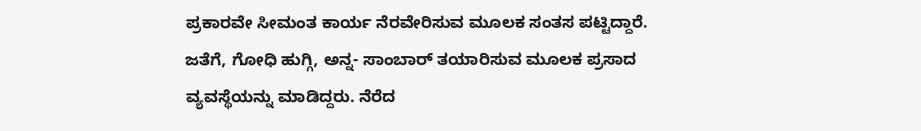ಪ್ರಕಾರವೇ ಸೀಮಂತ ಕಾರ್ಯ ನೆರವೇರಿಸುವ ಮೂಲಕ ಸಂತಸ ಪಟ್ಟಿದ್ದಾರೆ. ಜತೆಗೆ, ಗೋಧಿ ಹುಗ್ಗಿ, ಅನ್ನ- ಸಾಂಬಾರ್ ತಯಾರಿಸುವ ಮೂಲಕ ಪ್ರಸಾದ ವ್ಯವಸ್ಥೆಯನ್ನು ಮಾಡಿದ್ದರು. ನೆರೆದ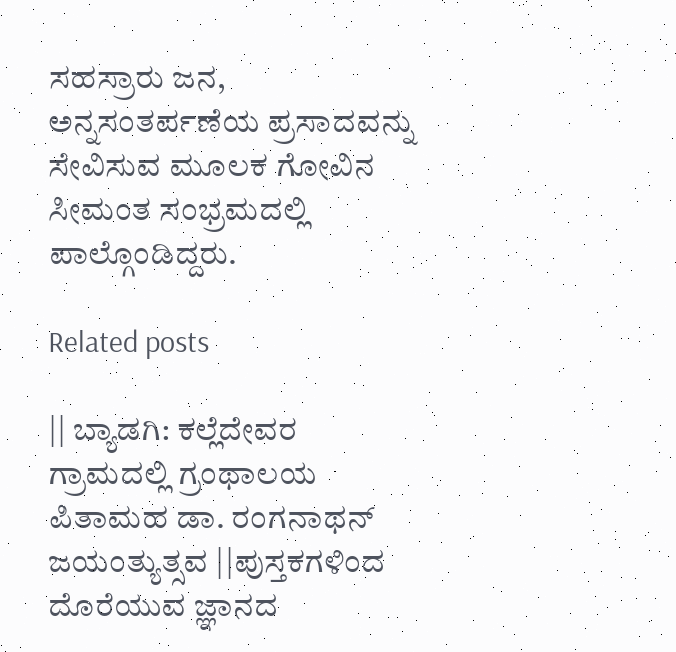ಸಹಸ್ರಾರು ಜನ, ಅನ್ನಸಂತರ್ಪಣೆಯ ಪ್ರಸಾದವನ್ನು ಸೇವಿಸುವ ಮೂಲಕ ಗೋವಿನ ಸೀಮಂತ ಸಂಭ್ರಮದಲ್ಲಿ ಪಾಲ್ಗೊಂಡಿದ್ದರು.

Related posts

|| ಬ್ಯಾಡಗಿ: ಕಲ್ಲೆದೇವರ ಗ್ರಾಮದಲ್ಲಿ ಗ್ರಂಥಾಲಯ ಪಿತಾಮಹ ಡಾ. ರಂಗನಾಥನ್ ಜಯಂತ್ಯುತ್ಸವ ||ಪುಸ್ತಕಗಳಿಂದ ದೊರೆಯುವ ಜ್ಞಾನದ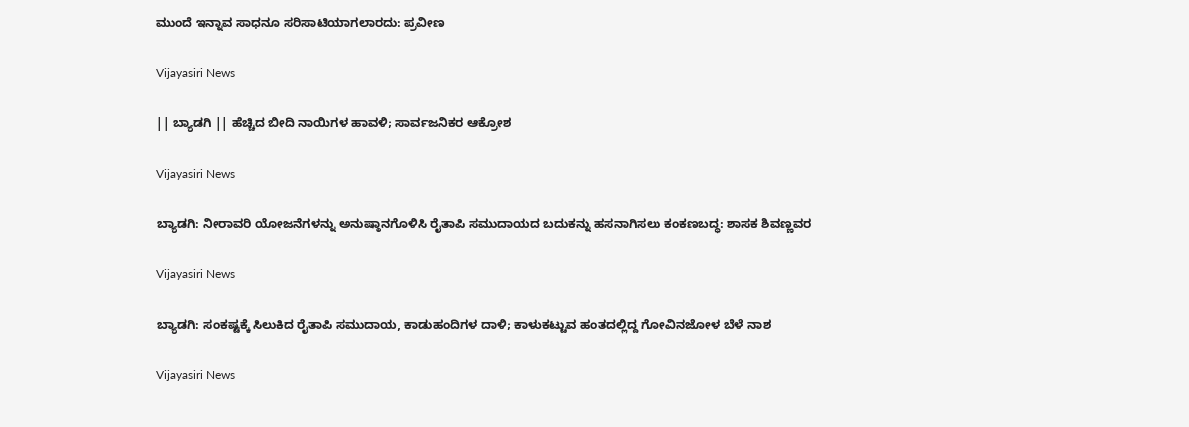ಮುಂದೆ ಇನ್ನಾವ ಸಾಧನೂ ಸರಿಸಾಟಿಯಾಗಲಾರದು: ಪ್ರವೀಣ

Vijayasiri News

|| ಬ್ಯಾಡಗಿ || ಹೆಚ್ಚಿದ ಬೀದಿ ನಾಯಿಗಳ ಹಾವಳಿ; ಸಾರ್ವಜನಿಕರ ಆಕ್ರೋಶ

Vijayasiri News

ಬ್ಯಾಡಗಿ: ನೀರಾವರಿ ಯೋಜನೆಗಳನ್ನು ಅನುಷ್ಠಾನಗೊಳಿಸಿ ರೈತಾಪಿ ಸಮುದಾಯದ ಬದುಕನ್ನು ಹಸನಾಗಿಸಲು ಕಂಕಣಬದ್ಧ: ಶಾಸಕ ಶಿವಣ್ಣವರ

Vijayasiri News

ಬ್ಯಾಡಗಿ: ಸಂಕಷ್ಟಕ್ಕೆ ಸಿಲುಕಿದ ರೈತಾಪಿ ಸಮುದಾಯ, ಕಾಡುಹಂದಿಗಳ ದಾಳಿ; ಕಾಳುಕಟ್ಟುವ ಹಂತದಲ್ಲಿದ್ದ ಗೋವಿನಜೋಳ ಬೆಳೆ ನಾಶ

Vijayasiri News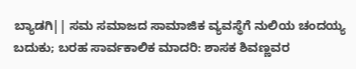ಬ್ಯಾಡಗಿ|| ಸಮ ಸಮಾಜದ ಸಾಮಾಜಿಕ ವ್ಯವಸ್ಥೆಗೆ ನುಲಿಯ ಚಂದಯ್ಯ ಬದುಕು; ಬರಹ ಸಾರ್ವಕಾಲಿಕ ಮಾದರಿ: ಶಾಸಕ ಶಿವಣ್ಣವರ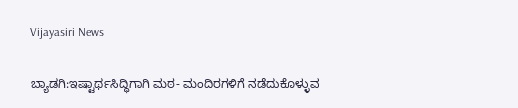Vijayasiri News

ಬ್ಯಾಡಗಿ:ಇಷ್ಟಾರ್ಥಸಿದ್ಧಿಗಾಗಿ ಮಠ- ಮಂದಿರಗಳಿಗೆ ನಡೆದುಕೊಳ್ಳುವ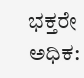ಭಕ್ತರೇ ಅಧಿಕ: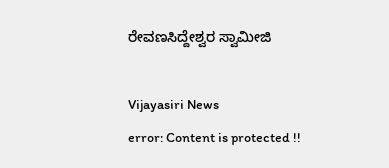ರೇವಣಸಿದ್ದೇಶ್ವರ ಸ್ವಾಮೀಜಿ

Vijayasiri News
error: Content is protected !!